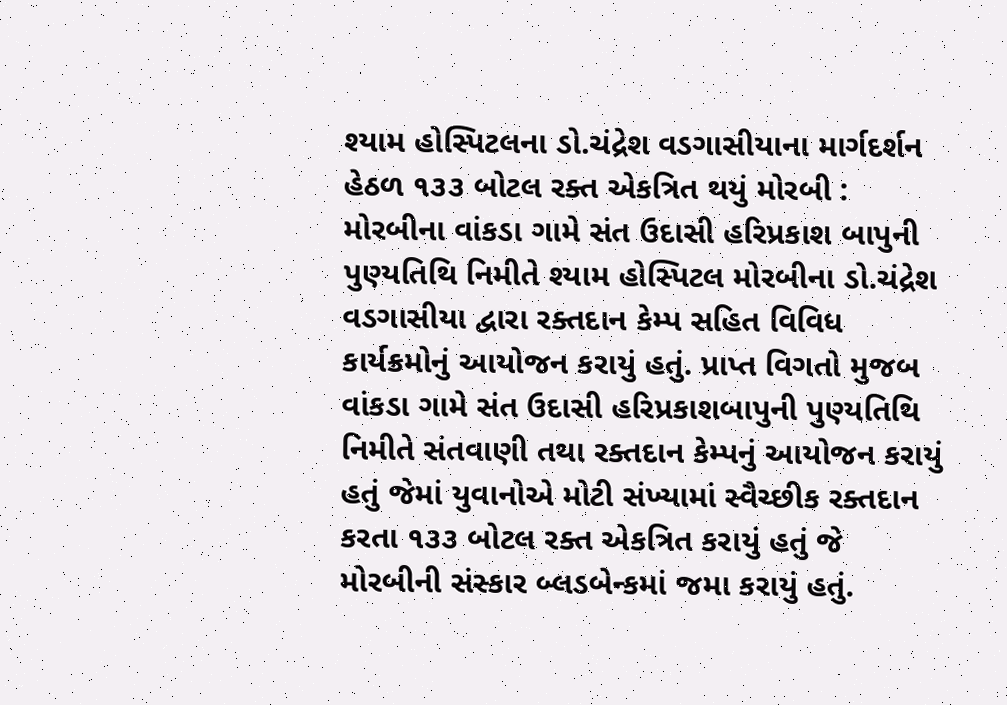શ્યામ હોસ્પિટલના ડો.ચંદ્રેશ વડગાસીયાના માર્ગદર્શન હેઠળ ૧૩૩ બોટલ રક્ત એકત્રિત થયું મોરબી : મોરબીના વાંકડા ગામે સંત ઉદાસી હરિપ્રકાશ બાપુની પુણ્યતિથિ નિમીતે શ્યામ હોસ્પિટલ મોરબીના ડો.ચંદ્રેશ વડગાસીયા દ્વારા રક્તદાન કેમ્પ સહિત વિવિધ કાર્યક્રમોનું આયોજન કરાયું હતું. પ્રાપ્ત વિગતો મુજબ વાંકડા ગામે સંત ઉદાસી હરિપ્રકાશબાપુની પુણ્યતિથિ નિમીતે સંતવાણી તથા રક્તદાન કેમ્પનું આયોજન કરાયું હતું જેમાં યુવાનોએ મોટી સંખ્યામાં સ્વૈચ્છીક રક્તદાન કરતા ૧૩૩ બોટલ રક્ત એકત્રિત કરાયું હતું જે મોરબીની સંસ્કાર બ્લડબેન્કમાં જમા કરાયું હતું.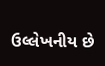ઉલ્લેખનીય છે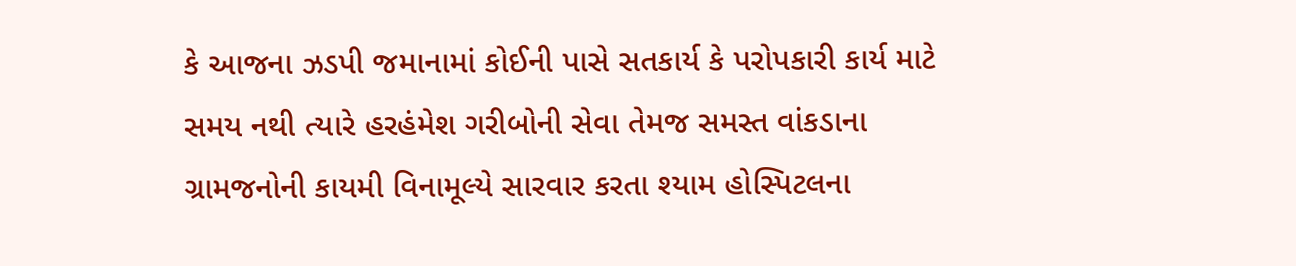કે આજના ઝડપી જમાનામાં કોઈની પાસે સતકાર્ય કે પરોપકારી કાર્ય માટે સમય નથી ત્યારે હરહંમેશ ગરીબોની સેવા તેમજ સમસ્ત વાંકડાના ગ્રામજનોની કાયમી વિનામૂલ્યે સારવાર કરતા શ્યામ હોસ્પિટલના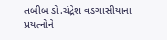તબીબ ડો.ચંદ્રેશ વડગાસીયાના પ્રયત્નોને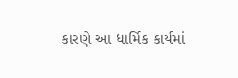કારણે આ ધાર્મિક કાર્યમાં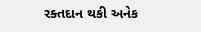રક્તદાન થકી અનેક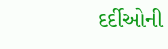દર્દીઓની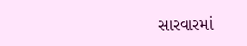સારવારમાં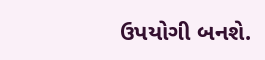ઉપયોગી બનશે.